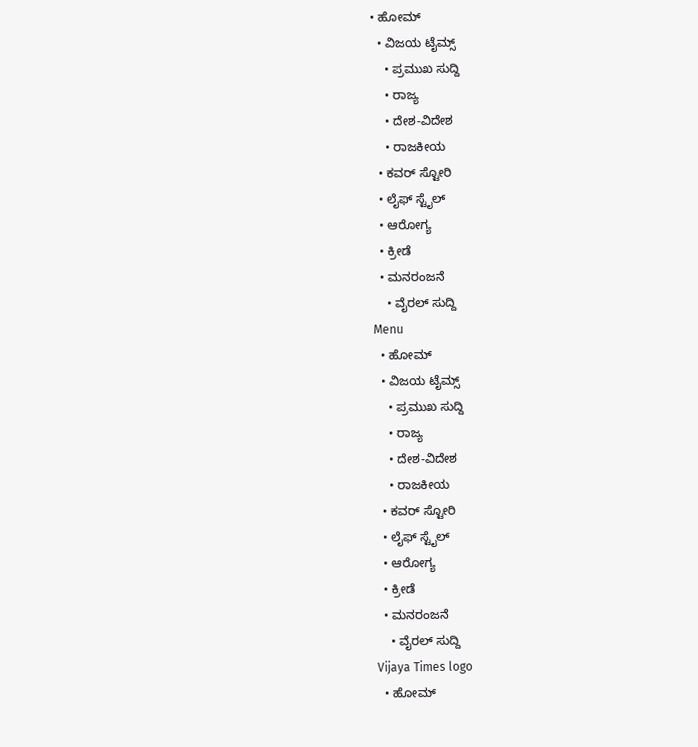• ಹೋಮ್
  • ವಿಜಯ ಟೈಮ್ಸ್‌
    • ಪ್ರಮುಖ ಸುದ್ದಿ
    • ರಾಜ್ಯ
    • ದೇಶ-ವಿದೇಶ
    • ರಾಜಕೀಯ
  • ಕವರ್‌ ಸ್ಟೋರಿ
  • ಲೈಫ್ ಸ್ಟೈಲ್
  • ಆರೋಗ್ಯ
  • ಕ್ರೀಡೆ
  • ಮನರಂಜನೆ
    • ವೈರಲ್ ಸುದ್ದಿ
Menu
  • ಹೋಮ್
  • ವಿಜಯ ಟೈಮ್ಸ್‌
    • ಪ್ರಮುಖ ಸುದ್ದಿ
    • ರಾಜ್ಯ
    • ದೇಶ-ವಿದೇಶ
    • ರಾಜಕೀಯ
  • ಕವರ್‌ ಸ್ಟೋರಿ
  • ಲೈಫ್ ಸ್ಟೈಲ್
  • ಆರೋಗ್ಯ
  • ಕ್ರೀಡೆ
  • ಮನರಂಜನೆ
    • ವೈರಲ್ ಸುದ್ದಿ
Vijaya Times logo
  • ಹೋಮ್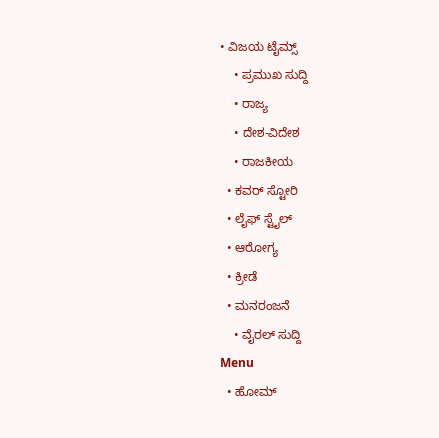• ವಿಜಯ ಟೈಮ್ಸ್‌
    • ಪ್ರಮುಖ ಸುದ್ದಿ
    • ರಾಜ್ಯ
    • ದೇಶ-ವಿದೇಶ
    • ರಾಜಕೀಯ
  • ಕವರ್‌ ಸ್ಟೋರಿ
  • ಲೈಫ್ ಸ್ಟೈಲ್
  • ಆರೋಗ್ಯ
  • ಕ್ರೀಡೆ
  • ಮನರಂಜನೆ
    • ವೈರಲ್ ಸುದ್ದಿ
Menu
  • ಹೋಮ್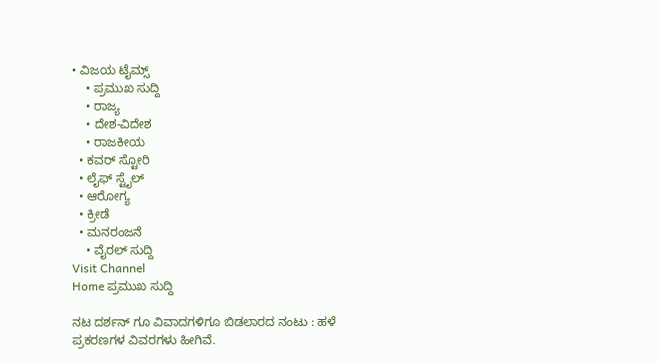• ವಿಜಯ ಟೈಮ್ಸ್‌
    • ಪ್ರಮುಖ ಸುದ್ದಿ
    • ರಾಜ್ಯ
    • ದೇಶ-ವಿದೇಶ
    • ರಾಜಕೀಯ
  • ಕವರ್‌ ಸ್ಟೋರಿ
  • ಲೈಫ್ ಸ್ಟೈಲ್
  • ಆರೋಗ್ಯ
  • ಕ್ರೀಡೆ
  • ಮನರಂಜನೆ
    • ವೈರಲ್ ಸುದ್ದಿ
Visit Channel
Home ಪ್ರಮುಖ ಸುದ್ದಿ

ನಟ ದರ್ಶನ್ ಗೂ ವಿವಾದಗಳಿಗೂ ಬಿಡಲಾರದ ನಂಟು : ಹಳೆ ಪ್ರಕರಣಗಳ ವಿವರಗಳು ಹೀಗಿವೆ.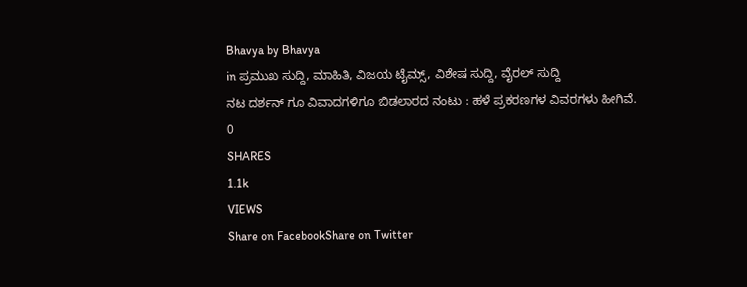Bhavya by Bhavya
in ಪ್ರಮುಖ ಸುದ್ದಿ, ಮಾಹಿತಿ, ವಿಜಯ ಟೈಮ್ಸ್‌, ವಿಶೇಷ ಸುದ್ದಿ, ವೈರಲ್ ಸುದ್ದಿ
ನಟ ದರ್ಶನ್ ಗೂ ವಿವಾದಗಳಿಗೂ ಬಿಡಲಾರದ ನಂಟು : ಹಳೆ ಪ್ರಕರಣಗಳ ವಿವರಗಳು ಹೀಗಿವೆ.
0
SHARES
1.1k
VIEWS
Share on FacebookShare on Twitter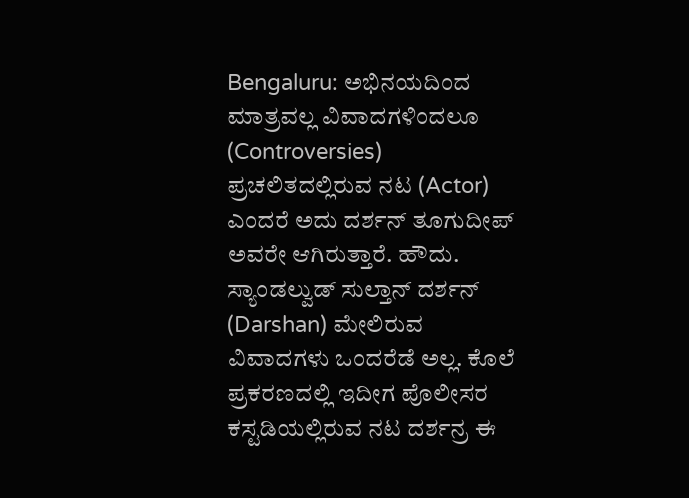Bengaluru: ಅಭಿನಯದಿಂದ ಮಾತ್ರವಲ್ಲ ವಿವಾದಗಳಿಂದಲೂ (Controversies) ಪ್ರಚಲಿತದಲ್ಲಿರುವ ನಟ (Actor) ಎಂದರೆ ಅದು ದರ್ಶನ್ ತೂಗುದೀಪ್ ಅವರೇ ಆಗಿರುತ್ತಾರೆ. ಹೌದು. ಸ್ಯಾಂಡಲ್ವುಡ್ ಸುಲ್ತಾನ್ ದರ್ಶನ್ (Darshan) ಮೇಲಿರುವ ವಿವಾದಗಳು ಒಂದರೆಡೆ ಅಲ್ಲ. ಕೊಲೆ ಪ್ರಕರಣದಲ್ಲಿ ಇದೀಗ ಪೊಲೀಸರ ಕಸ್ಟಡಿಯಲ್ಲಿರುವ ನಟ ದರ್ಶನ್ರ ಈ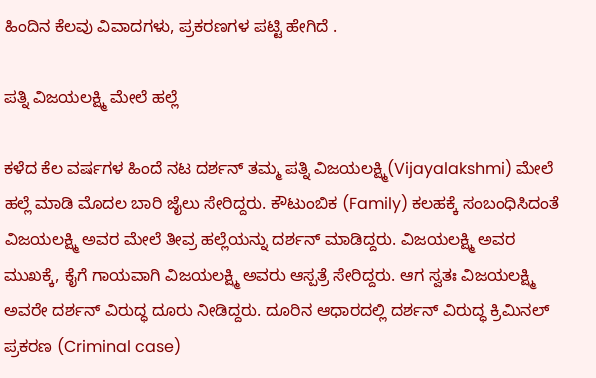ಹಿಂದಿನ ಕೆಲವು ವಿವಾದಗಳು, ಪ್ರಕರಣಗಳ ಪಟ್ಟಿ ಹೇಗಿದೆ .

ಪತ್ನಿ ವಿಜಯಲಕ್ಷ್ಮಿ ಮೇಲೆ ಹಲ್ಲೆ

ಕಳೆದ ಕೆಲ ವರ್ಷಗಳ ಹಿಂದೆ ನಟ ದರ್ಶನ್ ತಮ್ಮ ಪತ್ನಿ ವಿಜಯಲಕ್ಷ್ಮಿ(Vijayalakshmi) ಮೇಲೆ ಹಲ್ಲೆ ಮಾಡಿ ಮೊದಲ ಬಾರಿ ಜೈಲು ಸೇರಿದ್ದರು. ಕೌಟುಂಬಿಕ (Family) ಕಲಹಕ್ಕೆ ಸಂಬಂಧಿಸಿದಂತೆ ವಿಜಯಲಕ್ಷ್ಮಿ ಅವರ ಮೇಲೆ ತೀವ್ರ ಹಲ್ಲೆಯನ್ನು ದರ್ಶನ್ ಮಾಡಿದ್ದರು. ವಿಜಯಲಕ್ಷ್ಮಿ ಅವರ ಮುಖಕ್ಕೆ, ಕೈಗೆ ಗಾಯವಾಗಿ ವಿಜಯಲಕ್ಷ್ಮಿ ಅವರು ಆಸ್ಪತ್ರೆ ಸೇರಿದ್ದರು. ಆಗ ಸ್ವತಃ ವಿಜಯಲಕ್ಷ್ಮಿ ಅವರೇ ದರ್ಶನ್ ವಿರುದ್ಧ ದೂರು ನೀಡಿದ್ದರು. ದೂರಿನ ಆಧಾರದಲ್ಲಿ ದರ್ಶನ್ ವಿರುದ್ಧ ಕ್ರಿಮಿನಲ್ ಪ್ರಕರಣ (Criminal case)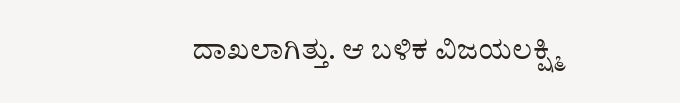ದಾಖಲಾಗಿತ್ತು. ಆ ಬಳಿಕ ವಿಜಯಲಕ್ಷ್ಮಿ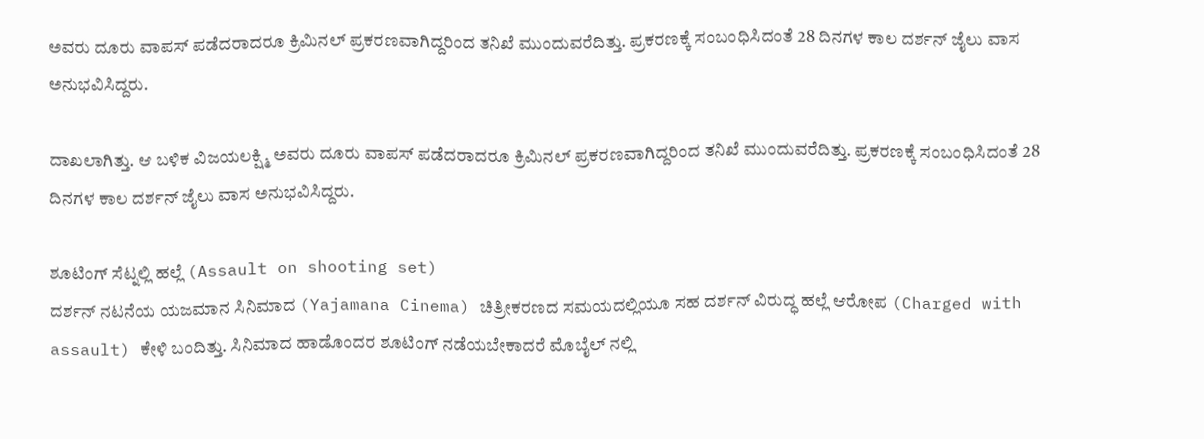ಅವರು ದೂರು ವಾಪಸ್ ಪಡೆದರಾದರೂ ಕ್ರಿಮಿನಲ್ ಪ್ರಕರಣವಾಗಿದ್ದರಿಂದ ತನಿಖೆ ಮುಂದುವರೆದಿತ್ತು. ಪ್ರಕರಣಕ್ಕೆ ಸಂಬಂಧಿಸಿದಂತೆ 28 ದಿನಗಳ ಕಾಲ ದರ್ಶನ್ ಜೈಲು ವಾಸ ಅನುಭವಿಸಿದ್ದರು.

ದಾಖಲಾಗಿತ್ತು. ಆ ಬಳಿಕ ವಿಜಯಲಕ್ಷ್ಮಿ ಅವರು ದೂರು ವಾಪಸ್ ಪಡೆದರಾದರೂ ಕ್ರಿಮಿನಲ್ ಪ್ರಕರಣವಾಗಿದ್ದರಿಂದ ತನಿಖೆ ಮುಂದುವರೆದಿತ್ತು. ಪ್ರಕರಣಕ್ಕೆ ಸಂಬಂಧಿಸಿದಂತೆ 28 ದಿನಗಳ ಕಾಲ ದರ್ಶನ್ ಜೈಲು ವಾಸ ಅನುಭವಿಸಿದ್ದರು.

ಶೂಟಿಂಗ್ ಸೆಟ್ನಲ್ಲಿ ಹಲ್ಲೆ (Assault on shooting set)
ದರ್ಶನ್ ನಟನೆಯ ಯಜಮಾನ ಸಿನಿಮಾದ (Yajamana Cinema) ಚಿತ್ರೀಕರಣದ ಸಮಯದಲ್ಲಿಯೂ ಸಹ ದರ್ಶನ್ ವಿರುದ್ಧ ಹಲ್ಲೆ ಆರೋಪ (Charged with assault) ಕೇಳಿ ಬಂದಿತ್ತು. ಸಿನಿಮಾದ ಹಾಡೊಂದರ ಶೂಟಿಂಗ್ ನಡೆಯಬೇಕಾದರೆ ಮೊಬೈಲ್ ನಲ್ಲಿ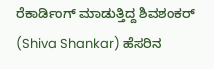ರೆಕಾರ್ಡಿಂಗ್ ಮಾಡುತ್ತಿದ್ದ ಶಿವಶಂಕರ್ (Shiva Shankar) ಹೆಸರಿನ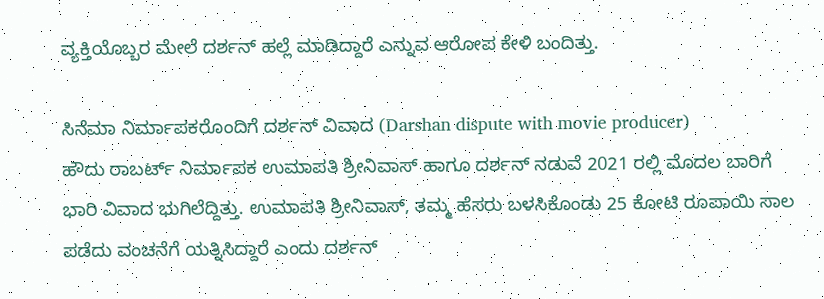ವ್ಯಕ್ತಿಯೊಬ್ಬರ ಮೇಲೆ ದರ್ಶನ್ ಹಲ್ಲೆ ಮಾಡಿದ್ದಾರೆ ಎನ್ನುವ ಆರೋಪ ಕೇಳಿ ಬಂದಿತ್ತು.

ಸಿನೆಮಾ ನಿರ್ಮಾಪಕರೊಂದಿಗೆ ದರ್ಶನ್ ವಿವಾದ (Darshan dispute with movie producer)
ಹೌದು ರಾಬರ್ಟ್ ನಿರ್ಮಾಪಕ ಉಮಾಪತಿ ಶ್ರೀನಿವಾಸ್ ಹಾಗೂ ದರ್ಶನ್ ನಡುವೆ 2021 ರಲ್ಲಿ ಮೊದಲ ಬಾರಿಗೆ ಭಾರಿ ವಿವಾದ ಭುಗಿಲೆದ್ದಿತ್ತು. ಉಮಾಪತಿ ಶ್ರೀನಿವಾಸ್, ತಮ್ಮ ಹೆಸರು ಬಳಸಿಕೊಂಡು 25 ಕೋಟಿ ರೂಪಾಯಿ ಸಾಲ ಪಡೆದು ವಂಚನೆಗೆ ಯತ್ನಿಸಿದ್ದಾರೆ ಎಂದು ದರ್ಶನ್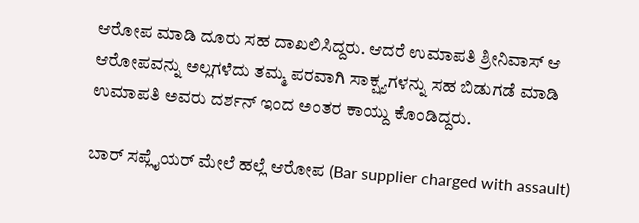ಆರೋಪ ಮಾಡಿ ದೂರು ಸಹ ದಾಖಲಿಸಿದ್ದರು. ಆದರೆ ಉಮಾಪತಿ ಶ್ರೀನಿವಾಸ್ ಆ ಆರೋಪವನ್ನು ಅಲ್ಲಗಳೆದು ತಮ್ಮ ಪರವಾಗಿ ಸಾಕ್ಷ್ಯಗಳನ್ನು ಸಹ ಬಿಡುಗಡೆ ಮಾಡಿ ಉಮಾಪತಿ ಅವರು ದರ್ಶನ್ ಇಂದ ಅಂತರ ಕಾಯ್ದು ಕೊಂಡಿದ್ದರು.

ಬಾರ್ ಸಪ್ಲೈಯರ್ ಮೇಲೆ ಹಲ್ಲೆ ಆರೋಪ (Bar supplier charged with assault)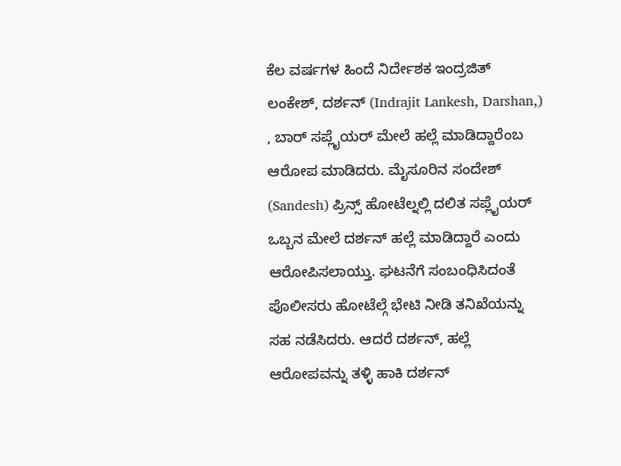ಕೆಲ ವರ್ಷಗಳ ಹಿಂದೆ ನಿರ್ದೇಶಕ ಇಂದ್ರಜಿತ್ ಲಂಕೇಶ್, ದರ್ಶನ್ (Indrajit Lankesh, Darshan,) , ಬಾರ್ ಸಪ್ಲೈಯರ್ ಮೇಲೆ ಹಲ್ಲೆ ಮಾಡಿದ್ದಾರೆಂಬ ಆರೋಪ ಮಾಡಿದರು. ಮೈಸೂರಿನ ಸಂದೇಶ್ (Sandesh) ಪ್ರಿನ್ಸ್ ಹೋಟೆಲ್ನಲ್ಲಿ ದಲಿತ ಸಪ್ಲೈಯರ್ ಒಬ್ಬನ ಮೇಲೆ ದರ್ಶನ್ ಹಲ್ಲೆ ಮಾಡಿದ್ದಾರೆ ಎಂದು ಆರೋಪಿಸಲಾಯ್ತು. ಘಟನೆಗೆ ಸಂಬಂಧಿಸಿದಂತೆ ಪೊಲೀಸರು ಹೋಟೆಲ್ಗೆ ಭೇಟಿ ನೀಡಿ ತನಿಖೆಯನ್ನು ಸಹ ನಡೆಸಿದರು. ಆದರೆ ದರ್ಶನ್, ಹಲ್ಲೆ ಆರೋಪವನ್ನು ತಳ್ಳಿ ಹಾಕಿ ದರ್ಶನ್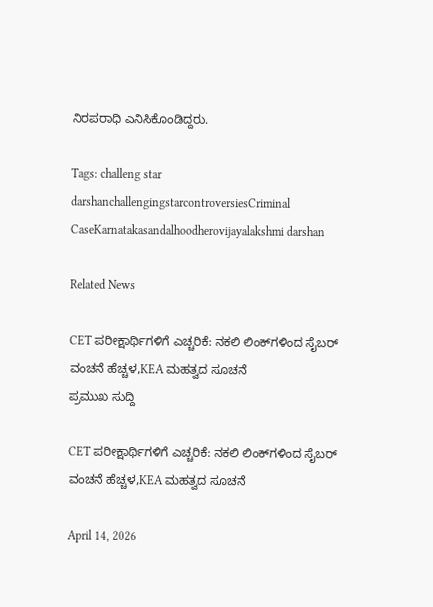ನಿರಪರಾಧಿ ಎನಿಸಿಕೊಂಡಿದ್ದರು.

Tags: challeng star darshanchallengingstarcontroversiesCriminal CaseKarnatakasandalhoodherovijayalakshmi darshan

Related News

CET ಪರೀಕ್ಷಾರ್ಥಿಗಳಿಗೆ ಎಚ್ಚರಿಕೆ: ನಕಲಿ ಲಿಂಕ್‌ಗಳಿಂದ ಸೈಬರ್ ವಂಚನೆ ಹೆಚ್ಚಳ,KEA ಮಹತ್ವದ ಸೂಚನೆ
ಪ್ರಮುಖ ಸುದ್ದಿ

CET ಪರೀಕ್ಷಾರ್ಥಿಗಳಿಗೆ ಎಚ್ಚರಿಕೆ: ನಕಲಿ ಲಿಂಕ್‌ಗಳಿಂದ ಸೈಬರ್ ವಂಚನೆ ಹೆಚ್ಚಳ,KEA ಮಹತ್ವದ ಸೂಚನೆ

April 14, 2026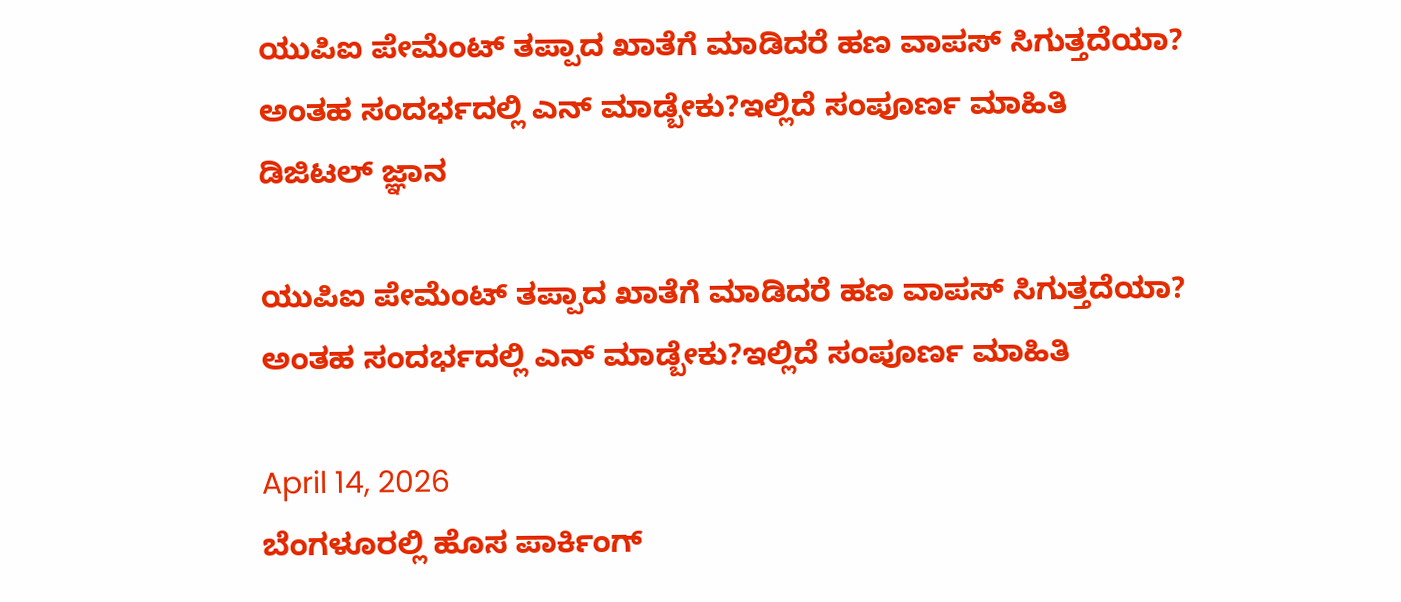ಯುಪಿಐ ಪೇಮೆಂಟ್ ತಪ್ಪಾದ ಖಾತೆಗೆ ಮಾಡಿದರೆ ಹಣ ವಾಪಸ್ ಸಿಗುತ್ತದೆಯಾ? ಅಂತಹ ಸಂದರ್ಭದಲ್ಲಿ ಎನ್ ಮಾಡ್ಬೇಕು?ಇಲ್ಲಿದೆ ಸಂಪೂರ್ಣ ಮಾಹಿತಿ
ಡಿಜಿಟಲ್ ಜ್ಞಾನ

ಯುಪಿಐ ಪೇಮೆಂಟ್ ತಪ್ಪಾದ ಖಾತೆಗೆ ಮಾಡಿದರೆ ಹಣ ವಾಪಸ್ ಸಿಗುತ್ತದೆಯಾ? ಅಂತಹ ಸಂದರ್ಭದಲ್ಲಿ ಎನ್ ಮಾಡ್ಬೇಕು?ಇಲ್ಲಿದೆ ಸಂಪೂರ್ಣ ಮಾಹಿತಿ

April 14, 2026
ಬೆಂಗಳೂರಲ್ಲಿ ಹೊಸ ಪಾರ್ಕಿಂಗ್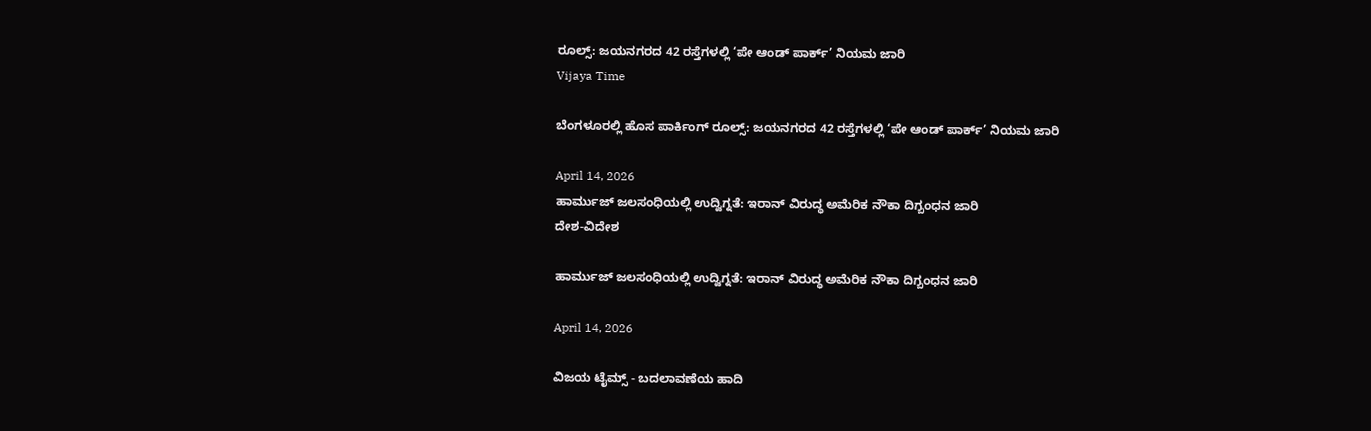ರೂಲ್ಸ್: ಜಯನಗರದ 42 ರಸ್ತೆಗಳಲ್ಲಿ ‘ಪೇ ಆಂಡ್ ಪಾರ್ಕ್’ ನಿಯಮ ಜಾರಿ
Vijaya Time

ಬೆಂಗಳೂರಲ್ಲಿ ಹೊಸ ಪಾರ್ಕಿಂಗ್ ರೂಲ್ಸ್: ಜಯನಗರದ 42 ರಸ್ತೆಗಳಲ್ಲಿ ‘ಪೇ ಆಂಡ್ ಪಾರ್ಕ್’ ನಿಯಮ ಜಾರಿ

April 14, 2026
ಹಾರ್ಮುಜ್ ಜಲಸಂಧಿಯಲ್ಲಿ ಉದ್ವಿಗ್ನತೆ: ಇರಾನ್ ವಿರುದ್ಧ ಅಮೆರಿಕ ನೌಕಾ ದಿಗ್ಬಂಧನ ಜಾರಿ
ದೇಶ-ವಿದೇಶ

ಹಾರ್ಮುಜ್ ಜಲಸಂಧಿಯಲ್ಲಿ ಉದ್ವಿಗ್ನತೆ: ಇರಾನ್ ವಿರುದ್ಧ ಅಮೆರಿಕ ನೌಕಾ ದಿಗ್ಬಂಧನ ಜಾರಿ

April 14, 2026

ವಿಜಯ ಟೈಮ್ಸ್‌ - ಬದಲಾವಣೆಯ ಹಾದಿ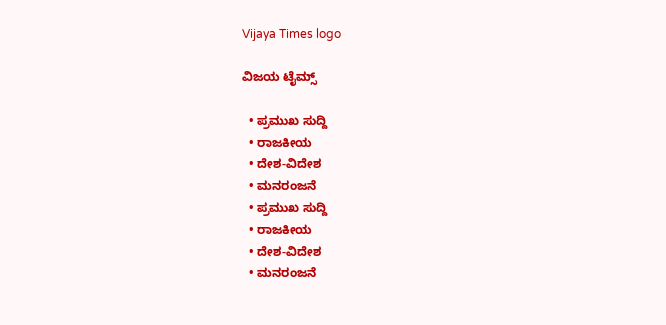Vijaya Times logo

ವಿಜಯ ಟೈಮ್ಸ್‌

  • ಪ್ರಮುಖ ಸುದ್ದಿ
  • ರಾಜಕೀಯ
  • ದೇಶ-ವಿದೇಶ
  • ಮನರಂಜನೆ
  • ಪ್ರಮುಖ ಸುದ್ದಿ
  • ರಾಜಕೀಯ
  • ದೇಶ-ವಿದೇಶ
  • ಮನರಂಜನೆ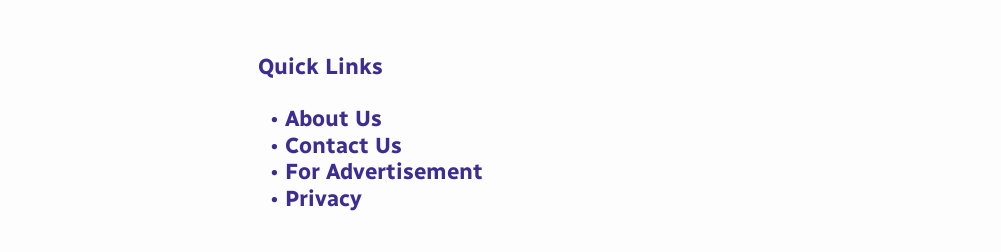Quick Links

  • About Us
  • Contact Us
  • For Advertisement
  • Privacy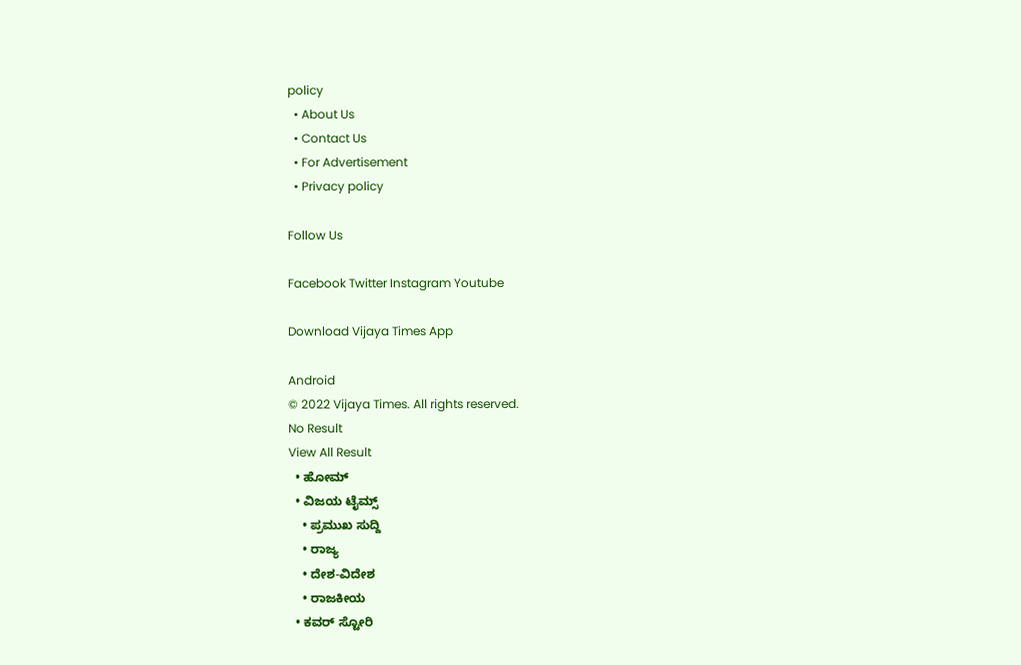policy
  • About Us
  • Contact Us
  • For Advertisement
  • Privacy policy

Follow Us

Facebook Twitter Instagram Youtube

Download Vijaya Times App

Android
© 2022 Vijaya Times. All rights reserved.
No Result
View All Result
  • ಹೋಮ್
  • ವಿಜಯ ಟೈಮ್ಸ್‌
    • ಪ್ರಮುಖ ಸುದ್ದಿ
    • ರಾಜ್ಯ
    • ದೇಶ-ವಿದೇಶ
    • ರಾಜಕೀಯ
  • ಕವರ್‌ ಸ್ಟೋರಿ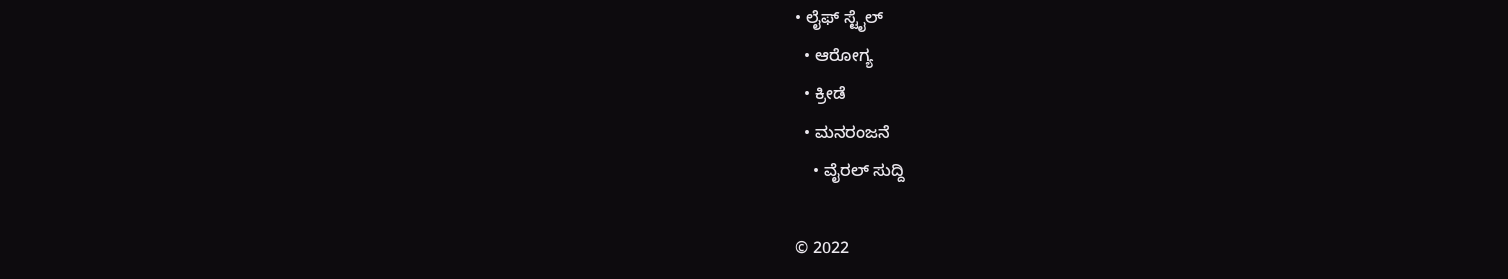• ಲೈಫ್ ಸ್ಟೈಲ್
  • ಆರೋಗ್ಯ
  • ಕ್ರೀಡೆ
  • ಮನರಂಜನೆ
    • ವೈರಲ್ ಸುದ್ದಿ

© 2022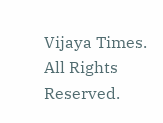Vijaya Times. All Rights Reserved.